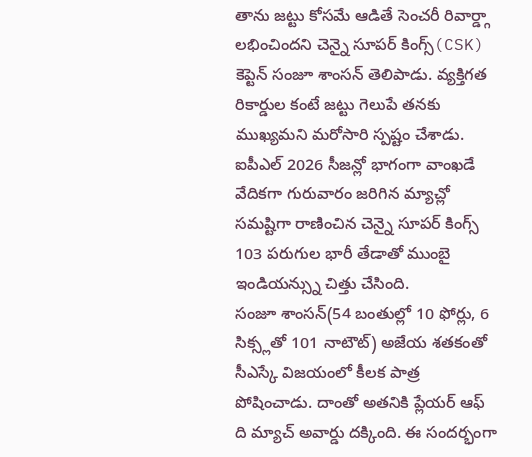తాను జట్టు కోసమే ఆడితే సెంచరీ రివార్డ్గా లభించిందని చెన్నై సూపర్ కింగ్స్(CSK) కెప్టెన్ సంజూ శాంసన్ తెలిపాడు. వ్యక్తిగత రికార్డుల కంటే జట్టు గెలుపే తనకు ముఖ్యమని మరోసారి స్పష్టం చేశాడు. ఐపీఎల్ 2026 సీజన్లో భాగంగా వాంఖడే వేదికగా గురువారం జరిగిన మ్యాచ్లో సమష్టిగా రాణించిన చెన్నై సూపర్ కింగ్స్ 103 పరుగుల భారీ తేడాతో ముంబై ఇండియన్స్ను చిత్తు చేసింది.
సంజూ శాంసన్(54 బంతుల్లో 10 ఫోర్లు, 6 సిక్స్లతో 101 నాటౌట్) అజేయ శతకంతో సీఎస్కే విజయంలో కీలక పాత్ర పోషించాడు. దాంతో అతనికి ప్లేయర్ ఆఫ్ ది మ్యాచ్ అవార్డు దక్కింది. ఈ సందర్భంగా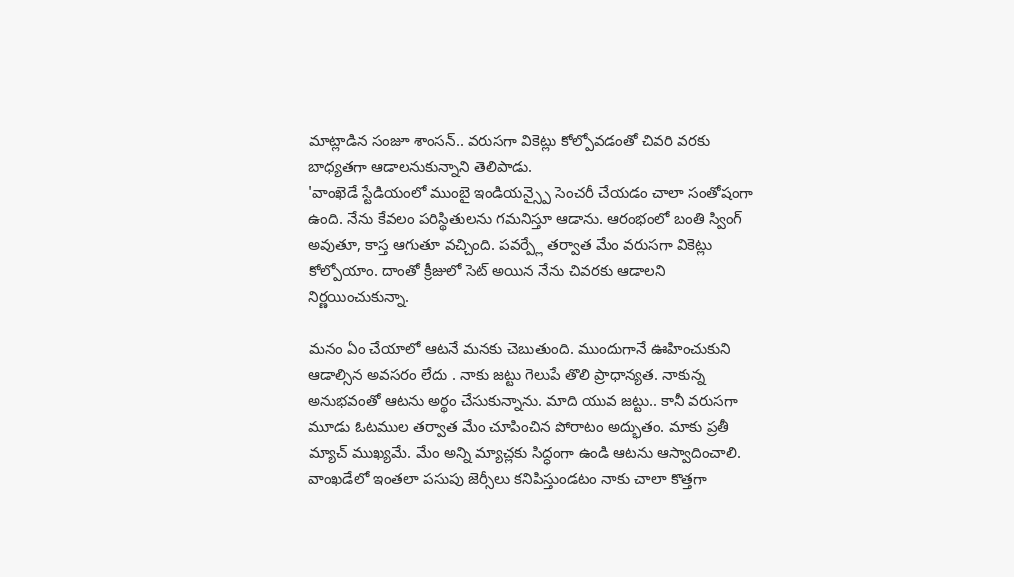మాట్లాడిన సంజూ శాంసన్.. వరుసగా వికెట్లు కోల్పోవడంతో చివరి వరకు బాధ్యతగా ఆడాలనుకున్నాని తెలిపాడు.
'వాంఖెడే స్టేడియంలో ముంబై ఇండియన్స్పై సెంచరీ చేయడం చాలా సంతోషంగా ఉంది. నేను కేవలం పరిస్థితులను గమనిస్తూ ఆడాను. ఆరంభంలో బంతి స్వింగ్ అవుతూ, కాస్త ఆగుతూ వచ్చింది. పవర్ప్లే తర్వాత మేం వరుసగా వికెట్లు కోల్పోయాం. దాంతో క్రీజులో సెట్ అయిన నేను చివరకు ఆడాలని నిర్ణయించుకున్నా.

మనం ఏం చేయాలో ఆటనే మనకు చెబుతుంది. ముందుగానే ఊహించుకుని ఆడాల్సిన అవసరం లేదు . నాకు జట్టు గెలుపే తొలి ప్రాధాన్యత. నాకున్న అనుభవంతో ఆటను అర్థం చేసుకున్నాను. మాది యువ జట్టు.. కానీ వరుసగా మూడు ఓటముల తర్వాత మేం చూపించిన పోరాటం అద్భుతం. మాకు ప్రతీ మ్యాచ్ ముఖ్యమే. మేం అన్ని మ్యాచ్లకు సిద్ధంగా ఉండి ఆటను ఆస్వాదించాలి. వాంఖడేలో ఇంతలా పసుపు జెర్సీలు కనిపిస్తుండటం నాకు చాలా కొత్తగా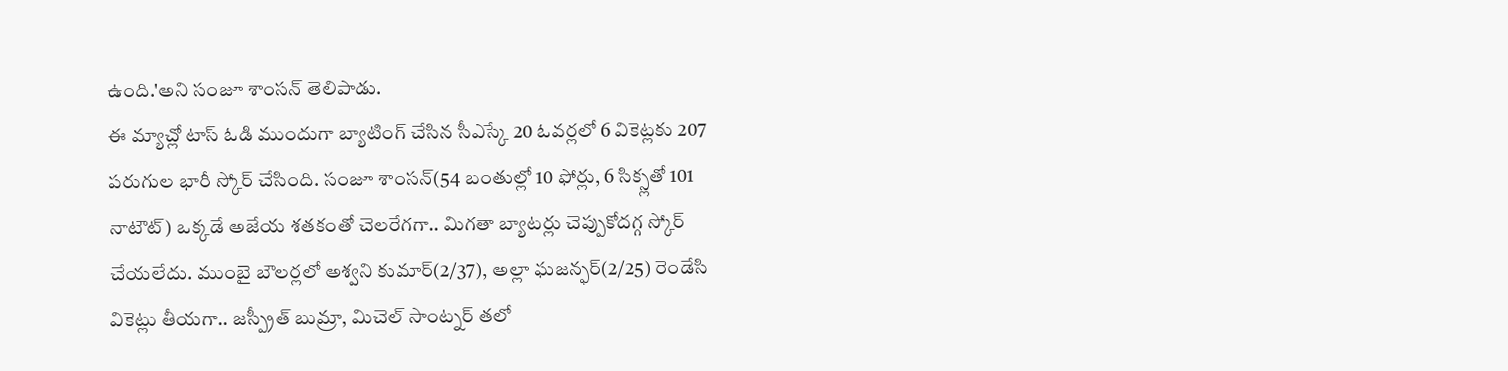ఉంది.'అని సంజూ శాంసన్ తెలిపాడు.
ఈ మ్యాచ్లో టాస్ ఓడి ముందుగా బ్యాటింగ్ చేసిన సీఎస్కే 20 ఓవర్లలో 6 వికెట్లకు 207 పరుగుల భారీ స్కోర్ చేసింది. సంజూ శాంసన్(54 బంతుల్లో 10 ఫోర్లు, 6 సిక్స్లతో 101 నాటౌట్) ఒక్కడే అజేయ శతకంతో చెలరేగగా.. మిగతా బ్యాటర్లు చెప్పుకోదగ్గ స్కోర్ చేయలేదు. ముంబై బౌలర్లలో అశ్వని కుమార్(2/37), అల్లా ఘజన్ఫర్(2/25) రెండేసి వికెట్లు తీయగా.. జస్ప్రీత్ బుమ్రా, మిచెల్ సాంట్నర్ తలో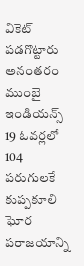వికెట్ పడగొట్టారు
అనంతరం ముంబై ఇండియన్స్ 19 ఓవర్లలో 104 పరుగులకే కుప్పకూలి ఘోర పరాజయాన్ని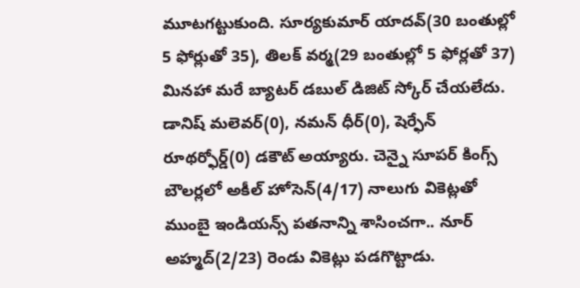మూటగట్టుకుంది. సూర్యకుమార్ యాదవ్(30 బంతుల్లో 5 ఫోర్లుతో 35), తిలక్ వర్మ(29 బంతుల్లో 5 ఫోర్లతో 37) మినహా మరే బ్యాటర్ డబుల్ డిజిట్ స్కోర్ చేయలేదు. డానిష్ మలెవర్(0), నమన్ ధీర్(0), షెర్ఫేన్ రూథర్ఫోర్డ్(0) డకౌట్ అయ్యారు. చెన్నై సూపర్ కింగ్స్ బౌలర్లలో అకీల్ హోసెన్(4/17) నాలుగు వికెట్లతో ముంబై ఇండియన్స్ పతనాన్ని శాసించగా.. నూర్ అహ్మద్(2/23) రెండు వికెట్లు పడగొట్టాడు.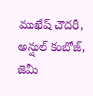ముఖేష్ చౌదరీ, అన్షుల్ కంబోజ్, జెమీ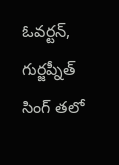ఓవర్టన్, గుర్జప్నీత్ సింగ్ తలో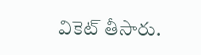వికెట్ తీసారు.